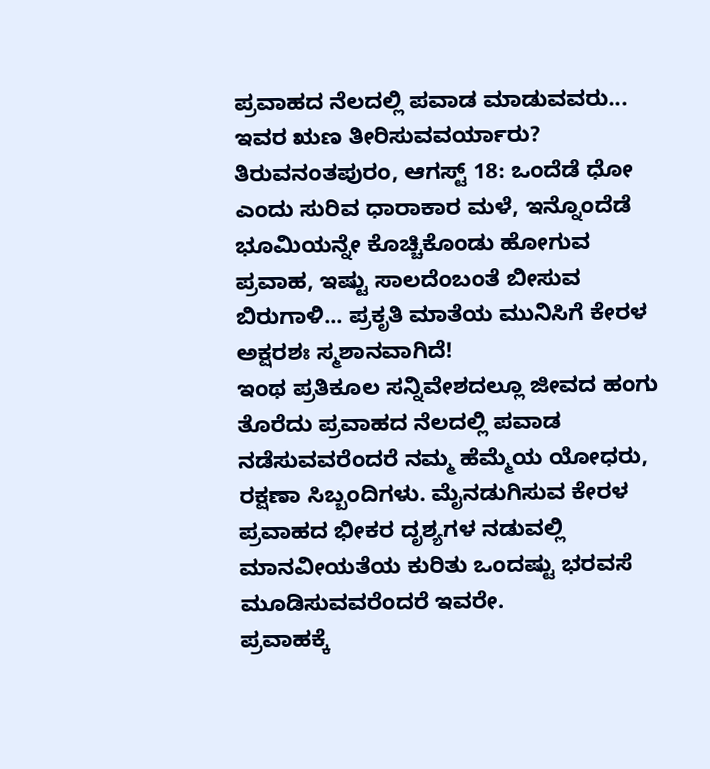ಪ್ರವಾಹದ ನೆಲದಲ್ಲಿ ಪವಾಡ ಮಾಡುವವರು... ಇವರ ಋಣ ತೀರಿಸುವವರ್ಯಾರು?
ತಿರುವನಂತಪುರಂ, ಆಗಸ್ಟ್ 18: ಒಂದೆಡೆ ಧೋ ಎಂದು ಸುರಿವ ಧಾರಾಕಾರ ಮಳೆ, ಇನ್ನೊಂದೆಡೆ ಭೂಮಿಯನ್ನೇ ಕೊಚ್ಚಿಕೊಂಡು ಹೋಗುವ ಪ್ರವಾಹ, ಇಷ್ಟು ಸಾಲದೆಂಬಂತೆ ಬೀಸುವ ಬಿರುಗಾಳಿ... ಪ್ರಕೃತಿ ಮಾತೆಯ ಮುನಿಸಿಗೆ ಕೇರಳ ಅಕ್ಷರಶಃ ಸ್ಮಶಾನವಾಗಿದೆ!
ಇಂಥ ಪ್ರತಿಕೂಲ ಸನ್ನಿವೇಶದಲ್ಲೂ ಜೀವದ ಹಂಗು ತೊರೆದು ಪ್ರವಾಹದ ನೆಲದಲ್ಲಿ ಪವಾಡ ನಡೆಸುವವರೆಂದರೆ ನಮ್ಮ ಹೆಮ್ಮೆಯ ಯೋಧರು, ರಕ್ಷಣಾ ಸಿಬ್ಬಂದಿಗಳು. ಮೈನಡುಗಿಸುವ ಕೇರಳ ಪ್ರವಾಹದ ಭೀಕರ ದೃಶ್ಯಗಳ ನಡುವಲ್ಲಿ ಮಾನವೀಯತೆಯ ಕುರಿತು ಒಂದಷ್ಟು ಭರವಸೆ ಮೂಡಿಸುವವರೆಂದರೆ ಇವರೇ.
ಪ್ರವಾಹಕ್ಕೆ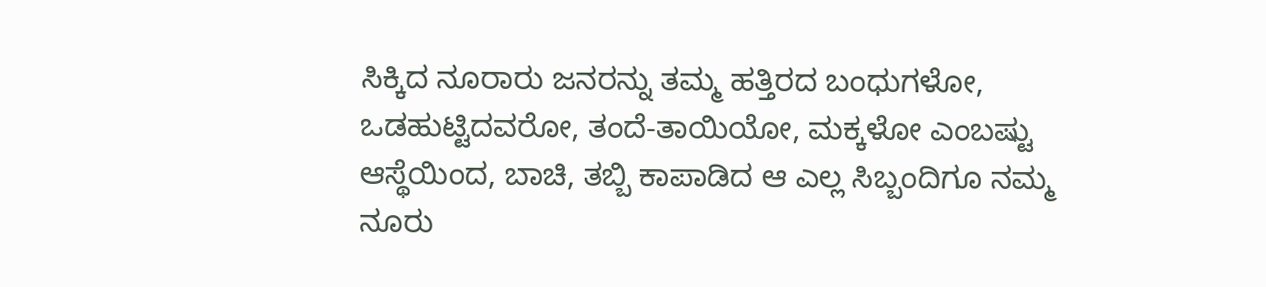ಸಿಕ್ಕಿದ ನೂರಾರು ಜನರನ್ನು ತಮ್ಮ ಹತ್ತಿರದ ಬಂಧುಗಳೋ, ಒಡಹುಟ್ಟಿದವರೋ, ತಂದೆ-ತಾಯಿಯೋ, ಮಕ್ಕಳೋ ಎಂಬಷ್ಟು ಆಸ್ಥೆಯಿಂದ, ಬಾಚಿ, ತಬ್ಬಿ ಕಾಪಾಡಿದ ಆ ಎಲ್ಲ ಸಿಬ್ಬಂದಿಗೂ ನಮ್ಮ ನೂರು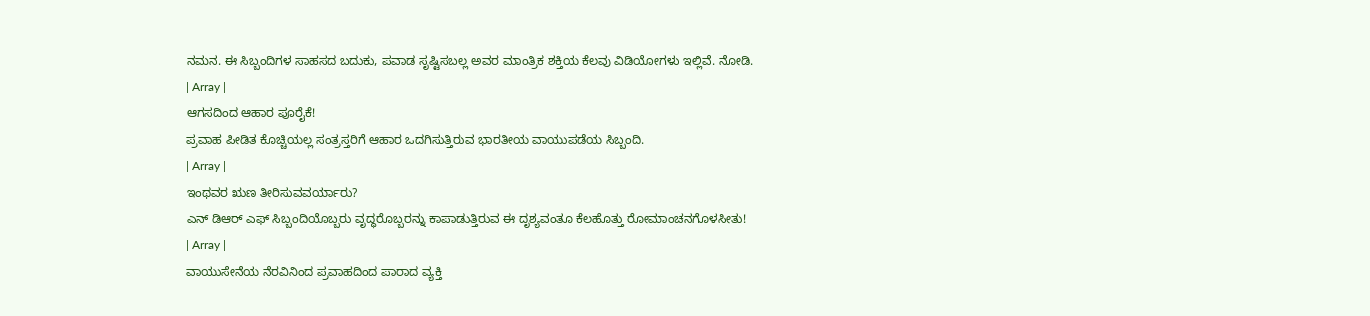ನಮನ. ಈ ಸಿಬ್ಬಂದಿಗಳ ಸಾಹಸದ ಬದುಕು, ಪವಾಡ ಸೃಷ್ಟಿಸಬಲ್ಲ ಅವರ ಮಾಂತ್ರಿಕ ಶಕ್ತಿಯ ಕೆಲವು ವಿಡಿಯೋಗಳು ಇಲ್ಲಿವೆ. ನೋಡಿ.
| Array |
ಆಗಸದಿಂದ ಆಹಾರ ಪೂರೈಕೆ!
ಪ್ರವಾಹ ಪೀಡಿತ ಕೊಚ್ಚಿಯಲ್ಲ ಸಂತ್ರಸ್ತರಿಗೆ ಆಹಾರ ಒದಗಿಸುತ್ತಿರುವ ಭಾರತೀಯ ವಾಯುಪಡೆಯ ಸಿಬ್ಬಂದಿ.
| Array |
ಇಂಥವರ ಋಣ ತೀರಿಸುವವರ್ಯಾರು?
ಎನ್ ಡಿಆರ್ ಎಫ್ ಸಿಬ್ಬಂದಿಯೊಬ್ಬರು ವೃದ್ಧರೊಬ್ಬರನ್ನು ಕಾಪಾಡುತ್ತಿರುವ ಈ ದೃಶ್ಯವಂತೂ ಕೆಲಹೊತ್ತು ರೋಮಾಂಚನಗೊಳಸೀತು!
| Array |
ವಾಯುಸೇನೆಯ ನೆರವಿನಿಂದ ಪ್ರವಾಹದಿಂದ ಪಾರಾದ ವ್ಯಕ್ತಿ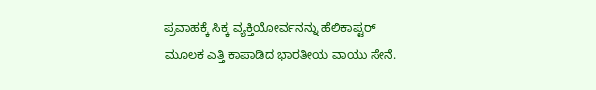ಪ್ರವಾಹಕ್ಕೆ ಸಿಕ್ಕ ವ್ಯಕ್ತಿಯೋರ್ವನನ್ನು ಹೆಲಿಕಾಪ್ಟರ್ ಮೂಲಕ ಎತ್ತಿ ಕಾಪಾಡಿದ ಭಾರತೀಯ ವಾಯು ಸೇನೆ.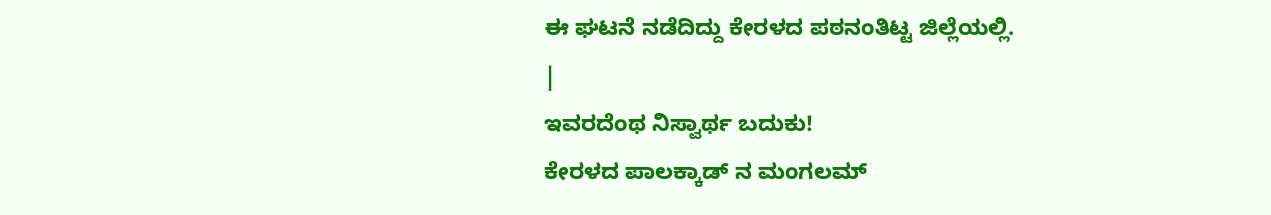ಈ ಘಟನೆ ನಡೆದಿದ್ದು ಕೇರಳದ ಪಠನಂತಿಟ್ಟ ಜಿಲ್ಲೆಯಲ್ಲಿ.
|
ಇವರದೆಂಥ ನಿಸ್ವಾರ್ಥ ಬದುಕು!
ಕೇರಳದ ಪಾಲಕ್ಕಾಡ್ ನ ಮಂಗಲಮ್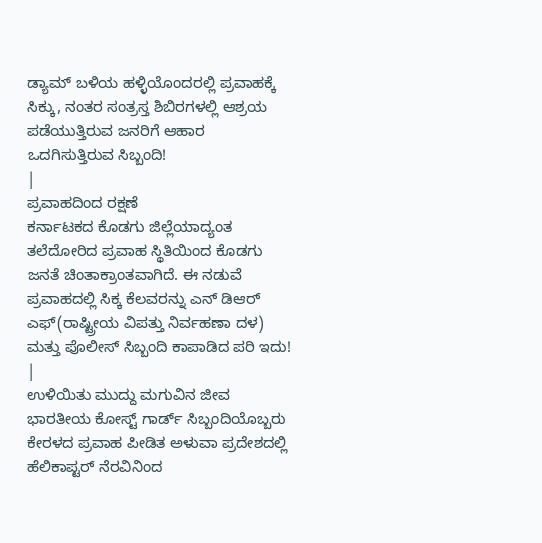ಡ್ಯಾಮ್ ಬಳಿಯ ಹಳ್ಳಿಯೊಂದರಲ್ಲಿ ಪ್ರವಾಹಕ್ಕೆ ಸಿಕ್ಕು, ನಂತರ ಸಂತ್ರಸ್ತ ಶಿಬಿರಗಳಲ್ಲಿ ಆಶ್ರಯ ಪಡೆಯುತ್ತಿರುವ ಜನರಿಗೆ ಆಹಾರ ಒದಗಿಸುತ್ತಿರುವ ಸಿಬ್ಬಂದಿ!
|
ಪ್ರವಾಹದಿಂದ ರಕ್ಷಣೆ
ಕರ್ನಾಟಕದ ಕೊಡಗು ಜಿಲ್ಲೆಯಾದ್ಯಂತ ತಲೆದೋರಿದ ಪ್ರವಾಹ ಸ್ಥಿತಿಯಿಂದ ಕೊಡಗು ಜನತೆ ಚಿಂತಾಕ್ರಾಂತವಾಗಿದೆ. ಈ ನಡುವೆ ಪ್ರವಾಹದಲ್ಲಿ ಸಿಕ್ಕ ಕೆಲವರನ್ನು ಎನ್ ಡಿಆರ್ ಎಫ್(ರಾಷ್ಟ್ರೀಯ ವಿಪತ್ತು ನಿರ್ವಹಣಾ ದಳ) ಮತ್ತು ಪೊಲೀಸ್ ಸಿಬ್ಬಂದಿ ಕಾಪಾಡಿದ ಪರಿ ಇದು!
|
ಉಳಿಯಿತು ಮುದ್ದು ಮಗುವಿನ ಜೀವ
ಭಾರತೀಯ ಕೋಸ್ಟ್ ಗಾರ್ಡ್ ಸಿಬ್ಬಂದಿಯೊಬ್ಬರು ಕೇರಳದ ಪ್ರವಾಹ ಪೀಡಿತ ಅಳುವಾ ಪ್ರದೇಶದಲ್ಲಿ ಹೆಲಿಕಾಪ್ಟರ್ ನೆರವಿನಿಂದ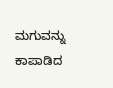ಮಗುವನ್ನು ಕಾಪಾಡಿದ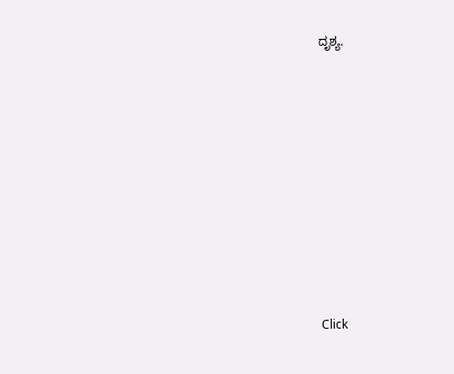ದೃಶ್ಯ.












Click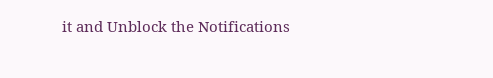it and Unblock the Notifications